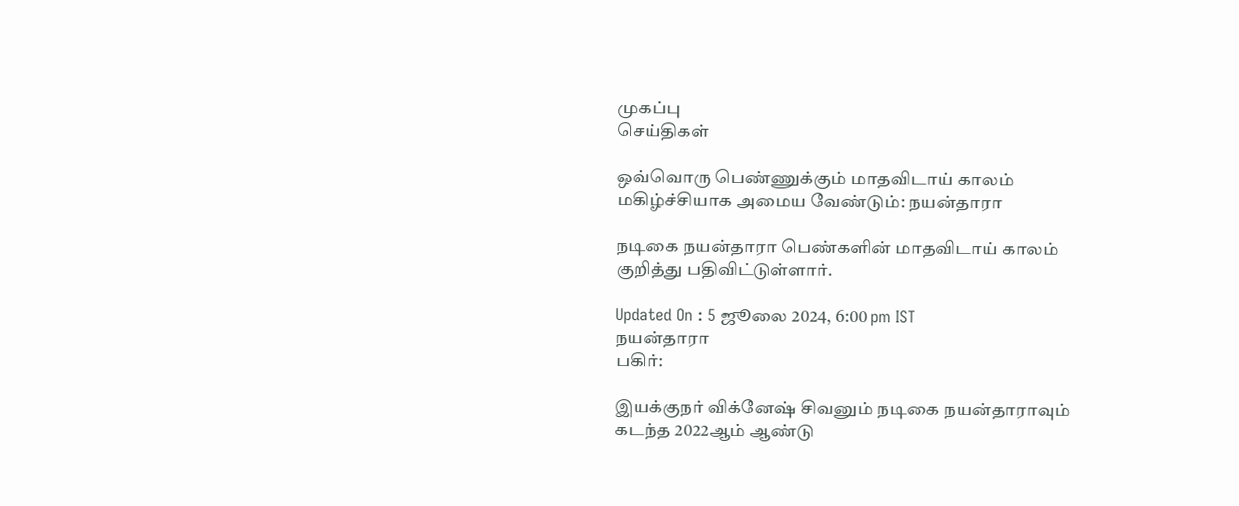முகப்பு
செய்திகள்

ஒவ்வொரு பெண்ணுக்கும் மாதவிடாய் காலம் மகிழ்ச்சியாக அமைய வேண்டும்: நயன்தாரா

நடிகை நயன்தாரா பெண்களின் மாதவிடாய் காலம் குறித்து பதிவிட்டுள்ளார்.

Updated On : 5 ஜூலை 2024, 6:00 pm IST
நயன்தாரா
பகிர்:

இயக்குநர் விக்னேஷ் சிவனும் நடிகை நயன்தாராவும் கடந்த 2022ஆம் ஆண்டு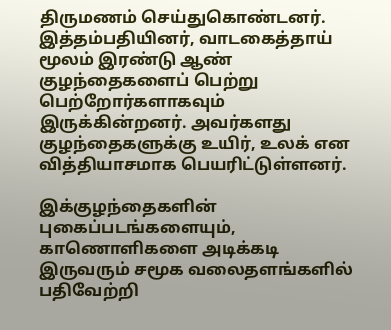திருமணம் செய்துகொண்டனர். இத்தம்பதியினர், வாடகைத்தாய் மூலம் இரண்டு ஆண் குழந்தைகளைப் பெற்று பெற்றோர்களாகவும் இருக்கின்றனர். அவர்களது குழந்தைகளுக்கு உயிர், உலக் என வித்தியாசமாக பெயரிட்டுள்ளனர்.

இக்குழந்தைகளின் புகைப்படங்களையும், காணொளிகளை அடிக்கடி இருவரும் சமூக வலைதளங்களில் பதிவேற்றி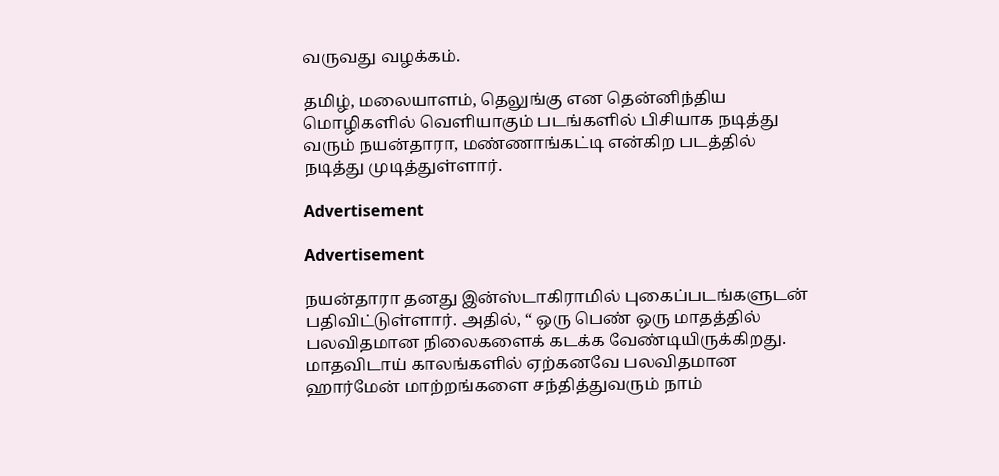வருவது வழக்கம்.

தமிழ், மலையாளம், தெலுங்கு என தென்னிந்திய மொழிகளில் வெளியாகும் படங்களில் பிசியாக நடித்து வரும் நயன்தாரா, மண்ணாங்கட்டி என்கிற படத்தில் நடித்து முடித்துள்ளார்.

Advertisement

Advertisement

நயன்தாரா தனது இன்ஸ்டாகிராமில் புகைப்படங்களுடன் பதிவிட்டுள்ளார். அதில், “ ஒரு பெண் ஒரு மாதத்தில் பலவிதமான நிலைகளைக் கடக்க வேண்டியிருக்கிறது. மாதவிடாய் காலங்களில் ஏற்கனவே பலவிதமான ஹார்மேன் மாற்றங்களை சந்தித்துவரும் நாம்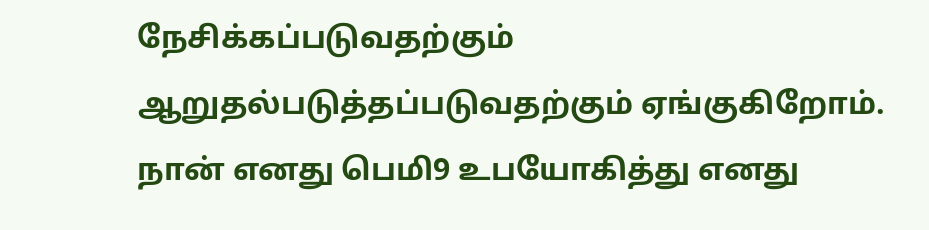நேசிக்கப்படுவதற்கும் ஆறுதல்படுத்தப்படுவதற்கும் ஏங்குகிறோம். நான் எனது பெமி9 உபயோகித்து எனது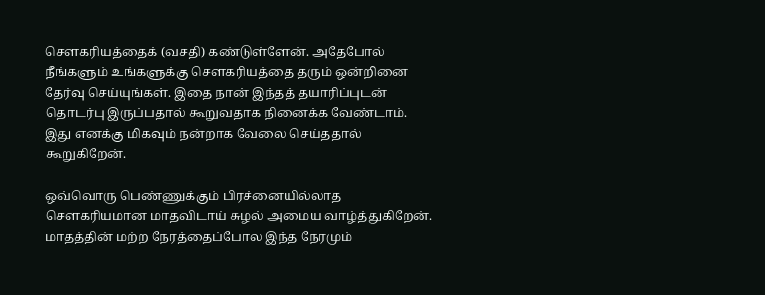சௌகரியத்தைக் (வசதி) கண்டுள்ளேன். அதேபோல் நீங்களும் உங்களுக்கு சௌகரியத்தை தரும் ஒன்றினை தேர்வு செய்யுங்கள். இதை நான் இந்தத் தயாரிப்புடன் தொடர்பு இருப்பதால் கூறுவதாக நினைக்க வேண்டாம். இது எனக்கு மிகவும் நன்றாக வேலை செய்ததால் கூறுகிறேன்.

ஒவ்வொரு பெண்ணுக்கும் பிரச்னையில்லாத சௌகரியமான மாதவிடாய் சுழல் அமைய வாழ்த்துகிறேன். மாதத்தின் மற்ற நேரத்தைப்போல இந்த நேரமும்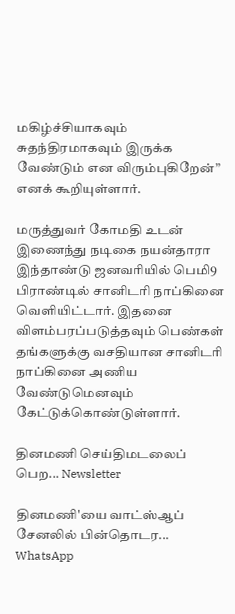மகிழ்ச்சியாகவும் சுதந்திரமாகவும் இருக்க வேண்டும் என விரும்புகிறேன்” எனக் கூறியுள்ளார்.

மருத்துவர் கோமதி உடன் இணைந்து நடிகை நயன்தாரா இந்தாண்டு ஜனவரியில் பெமி9 பிராண்டில் சானிடரி நாப்கினை வெளியிட்டார். இதனை விளம்பரப்படுத்தவும் பெண்கள் தங்களுக்கு வசதியான சானிடரி நாப்கினை அணிய வேண்டுமெனவும் கேட்டுக்கொண்டுள்ளார்.

தினமணி செய்திமடலைப் பெற... Newsletter

தினமணி'யை வாட்ஸ்ஆப் சேனலில் பின்தொடர... WhatsApp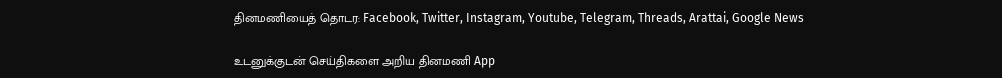தினமணியைத் தொடர: Facebook, Twitter, Instagram, Youtube, Telegram, Threads, Arattai, Google News

உடனுக்குடன் செய்திகளை அறிய தினமணி App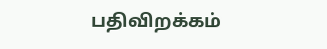பதிவிறக்கம்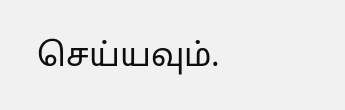செய்யவும்.